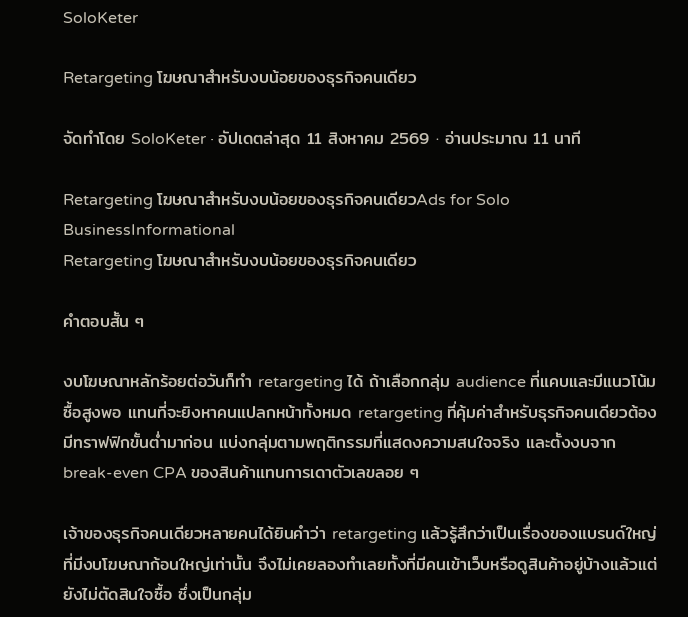SoloKeter

Retargeting โฆษณาสำหรับงบน้อยของธุรกิจคนเดียว

จัดทำโดย SoloKeter · อัปเดตล่าสุด 11 สิงหาคม 2569 · อ่านประมาณ 11 นาที

Retargeting โฆษณาสำหรับงบน้อยของธุรกิจคนเดียวAds for Solo BusinessInformational
Retargeting โฆษณาสำหรับงบน้อยของธุรกิจคนเดียว

คำตอบสั้น ๆ

งบโฆษณาหลักร้อยต่อวันก็ทำ retargeting ได้ ถ้าเลือกกลุ่ม audience ที่แคบและมีแนวโน้มซื้อสูงพอ แทนที่จะยิงหาคนแปลกหน้าทั้งหมด retargeting ที่คุ้มค่าสำหรับธุรกิจคนเดียวต้องมีทราฟฟิกขั้นต่ำมาก่อน แบ่งกลุ่มตามพฤติกรรมที่แสดงความสนใจจริง และตั้งงบจาก break-even CPA ของสินค้าแทนการเดาตัวเลขลอย ๆ

เจ้าของธุรกิจคนเดียวหลายคนได้ยินคำว่า retargeting แล้วรู้สึกว่าเป็นเรื่องของแบรนด์ใหญ่ที่มีงบโฆษณาก้อนใหญ่เท่านั้น จึงไม่เคยลองทำเลยทั้งที่มีคนเข้าเว็บหรือดูสินค้าอยู่บ้างแล้วแต่ยังไม่ตัดสินใจซื้อ ซึ่งเป็นกลุ่ม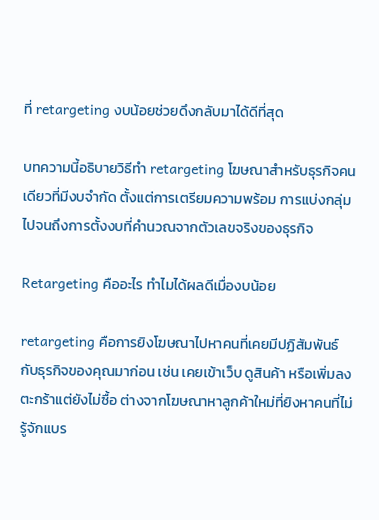ที่ retargeting งบน้อยช่วยดึงกลับมาได้ดีที่สุด

บทความนี้อธิบายวิธีทำ retargeting โฆษณาสำหรับธุรกิจคนเดียวที่มีงบจำกัด ตั้งแต่การเตรียมความพร้อม การแบ่งกลุ่ม ไปจนถึงการตั้งงบที่คำนวณจากตัวเลขจริงของธุรกิจ

Retargeting คืออะไร ทำไมได้ผลดีเมื่องบน้อย

retargeting คือการยิงโฆษณาไปหาคนที่เคยมีปฏิสัมพันธ์กับธุรกิจของคุณมาก่อน เช่น เคยเข้าเว็บ ดูสินค้า หรือเพิ่มลงตะกร้าแต่ยังไม่ซื้อ ต่างจากโฆษณาหาลูกค้าใหม่ที่ยิงหาคนที่ไม่รู้จักแบร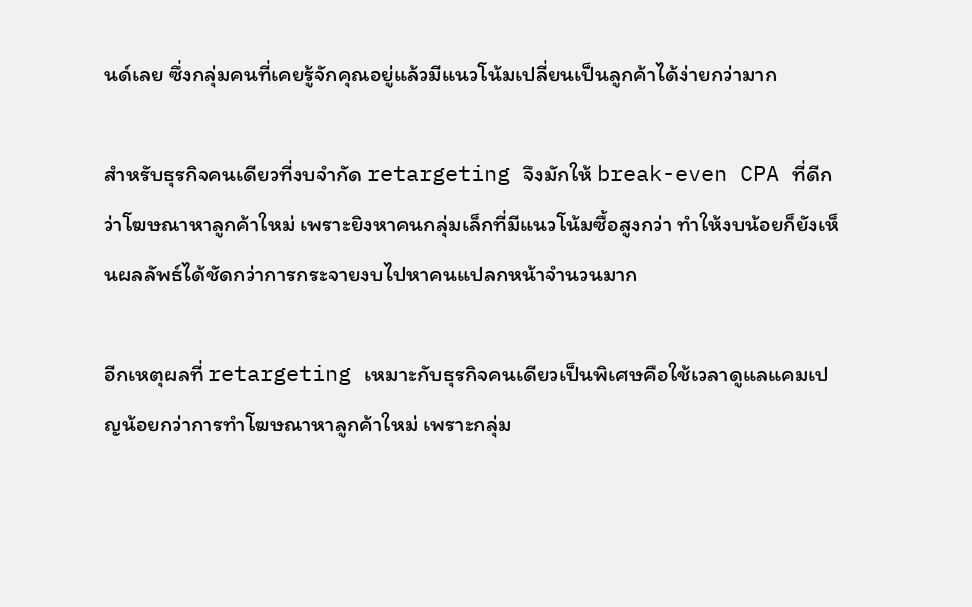นด์เลย ซึ่งกลุ่มคนที่เคยรู้จักคุณอยู่แล้วมีแนวโน้มเปลี่ยนเป็นลูกค้าได้ง่ายกว่ามาก

สำหรับธุรกิจคนเดียวที่งบจำกัด retargeting จึงมักให้ break-even CPA ที่ดีกว่าโฆษณาหาลูกค้าใหม่ เพราะยิงหาคนกลุ่มเล็กที่มีแนวโน้มซื้อสูงกว่า ทำให้งบน้อยก็ยังเห็นผลลัพธ์ได้ชัดกว่าการกระจายงบไปหาคนแปลกหน้าจำนวนมาก

อีกเหตุผลที่ retargeting เหมาะกับธุรกิจคนเดียวเป็นพิเศษคือใช้เวลาดูแลแคมเปญน้อยกว่าการทำโฆษณาหาลูกค้าใหม่ เพราะกลุ่ม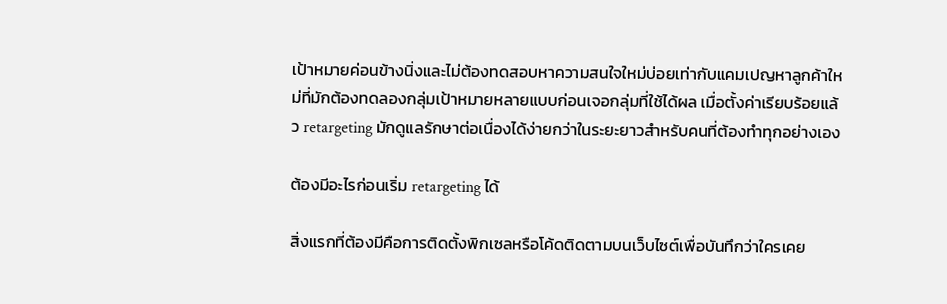เป้าหมายค่อนข้างนิ่งและไม่ต้องทดสอบหาความสนใจใหม่บ่อยเท่ากับแคมเปญหาลูกค้าใหม่ที่มักต้องทดลองกลุ่มเป้าหมายหลายแบบก่อนเจอกลุ่มที่ใช้ได้ผล เมื่อตั้งค่าเรียบร้อยแล้ว retargeting มักดูแลรักษาต่อเนื่องได้ง่ายกว่าในระยะยาวสำหรับคนที่ต้องทำทุกอย่างเอง

ต้องมีอะไรก่อนเริ่ม retargeting ได้

สิ่งแรกที่ต้องมีคือการติดตั้งพิกเซลหรือโค้ดติดตามบนเว็บไซต์เพื่อบันทึกว่าใครเคย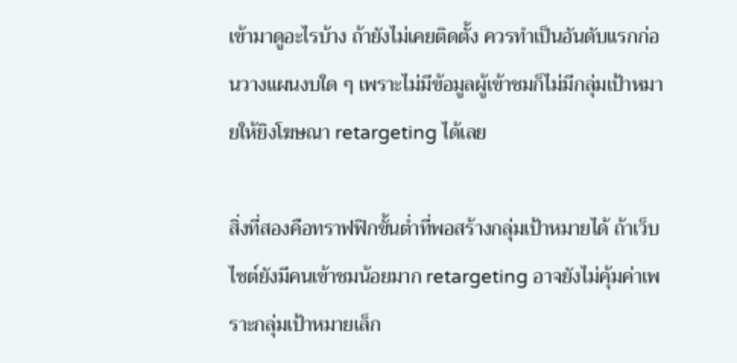เข้ามาดูอะไรบ้าง ถ้ายังไม่เคยติดตั้ง ควรทำเป็นอันดับแรกก่อนวางแผนงบใด ๆ เพราะไม่มีข้อมูลผู้เข้าชมก็ไม่มีกลุ่มเป้าหมายให้ยิงโฆษณา retargeting ได้เลย

สิ่งที่สองคือทราฟฟิกขั้นต่ำที่พอสร้างกลุ่มเป้าหมายได้ ถ้าเว็บไซต์ยังมีคนเข้าชมน้อยมาก retargeting อาจยังไม่คุ้มค่าเพราะกลุ่มเป้าหมายเล็ก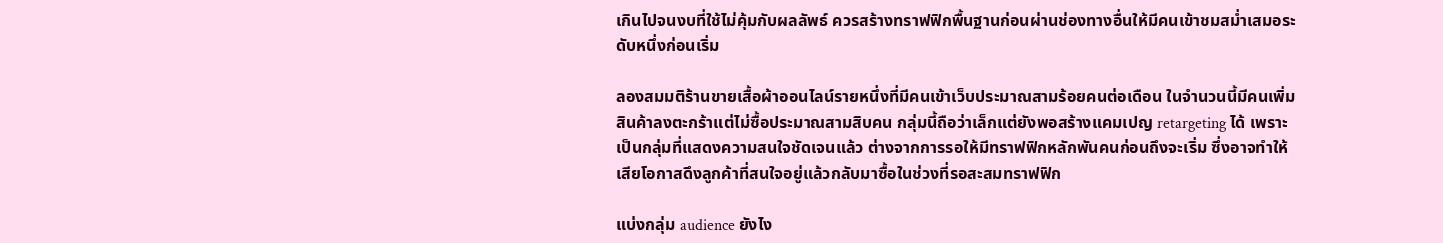เกินไปจนงบที่ใช้ไม่คุ้มกับผลลัพธ์ ควรสร้างทราฟฟิกพื้นฐานก่อนผ่านช่องทางอื่นให้มีคนเข้าชมสม่ำเสมอระดับหนึ่งก่อนเริ่ม

ลองสมมติร้านขายเสื้อผ้าออนไลน์รายหนึ่งที่มีคนเข้าเว็บประมาณสามร้อยคนต่อเดือน ในจำนวนนี้มีคนเพิ่มสินค้าลงตะกร้าแต่ไม่ซื้อประมาณสามสิบคน กลุ่มนี้ถือว่าเล็กแต่ยังพอสร้างแคมเปญ retargeting ได้ เพราะเป็นกลุ่มที่แสดงความสนใจชัดเจนแล้ว ต่างจากการรอให้มีทราฟฟิกหลักพันคนก่อนถึงจะเริ่ม ซึ่งอาจทำให้เสียโอกาสดึงลูกค้าที่สนใจอยู่แล้วกลับมาซื้อในช่วงที่รอสะสมทราฟฟิก

แบ่งกลุ่ม audience ยังไง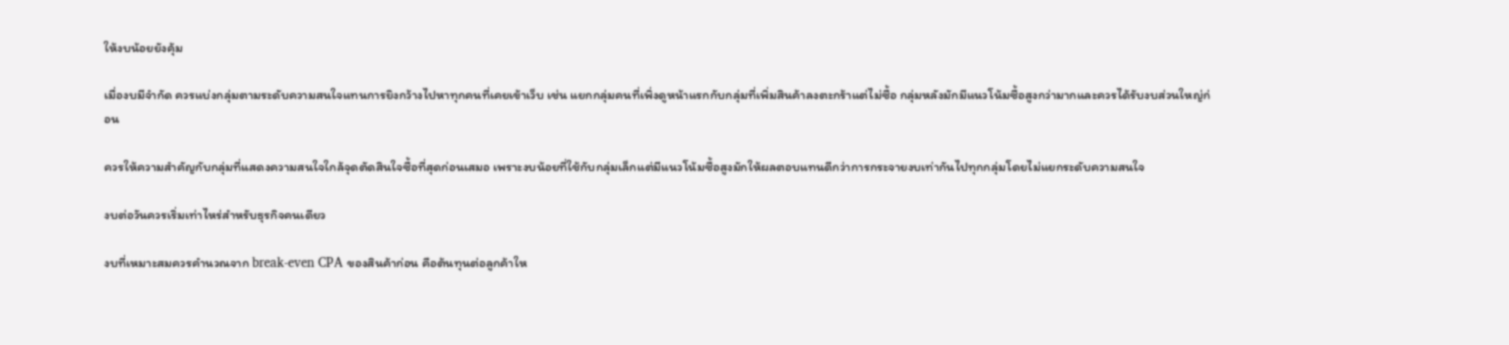ให้งบน้อยยังคุ้ม

เมื่องบมีจำกัด ควรแบ่งกลุ่มตามระดับความสนใจแทนการยิงกว้างไปหาทุกคนที่เคยเข้าเว็บ เช่น แยกกลุ่มคนที่เพิ่งดูหน้าแรกกับกลุ่มที่เพิ่มสินค้าลงตะกร้าแต่ไม่ซื้อ กลุ่มหลังมักมีแนวโน้มซื้อสูงกว่ามากและควรได้รับงบส่วนใหญ่ก่อน

ควรให้ความสำคัญกับกลุ่มที่แสดงความสนใจใกล้จุดตัดสินใจซื้อที่สุดก่อนเสมอ เพราะงบน้อยที่ใช้กับกลุ่มเล็กแต่มีแนวโน้มซื้อสูงมักให้ผลตอบแทนดีกว่าการกระจายงบเท่ากันไปทุกกลุ่มโดยไม่แยกระดับความสนใจ

งบต่อวันควรเริ่มเท่าไหร่สำหรับธุรกิจคนเดียว

งบที่เหมาะสมควรคำนวณจาก break-even CPA ของสินค้าก่อน คือต้นทุนต่อลูกค้าให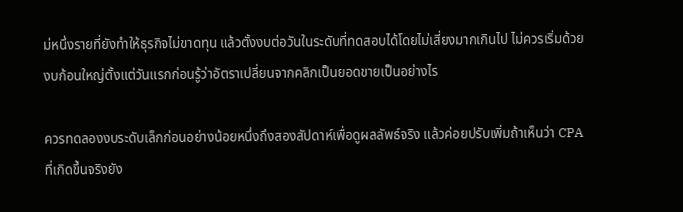ม่หนึ่งรายที่ยังทำให้ธุรกิจไม่ขาดทุน แล้วตั้งงบต่อวันในระดับที่ทดสอบได้โดยไม่เสี่ยงมากเกินไป ไม่ควรเริ่มด้วยงบก้อนใหญ่ตั้งแต่วันแรกก่อนรู้ว่าอัตราเปลี่ยนจากคลิกเป็นยอดขายเป็นอย่างไร

ควรทดลองงบระดับเล็กก่อนอย่างน้อยหนึ่งถึงสองสัปดาห์เพื่อดูผลลัพธ์จริง แล้วค่อยปรับเพิ่มถ้าเห็นว่า CPA ที่เกิดขึ้นจริงยัง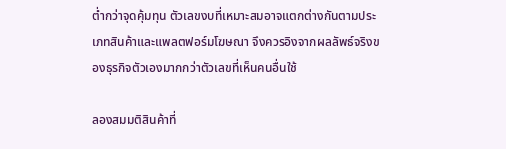ต่ำกว่าจุดคุ้มทุน ตัวเลขงบที่เหมาะสมอาจแตกต่างกันตามประเภทสินค้าและแพลตฟอร์มโฆษณา จึงควรอิงจากผลลัพธ์จริงของธุรกิจตัวเองมากกว่าตัวเลขที่เห็นคนอื่นใช้

ลองสมมติสินค้าที่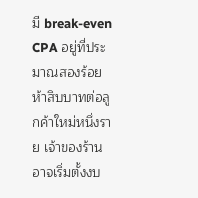มี break-even CPA อยู่ที่ประมาณสองร้อยห้าสิบบาทต่อลูกค้าใหม่หนึ่งราย เจ้าของร้านอาจเริ่มตั้งงบ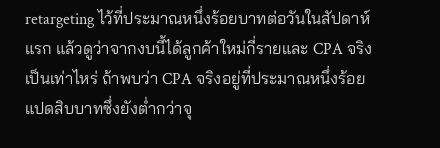retargeting ไว้ที่ประมาณหนึ่งร้อยบาทต่อวันในสัปดาห์แรก แล้วดูว่าจากงบนี้ได้ลูกค้าใหม่กี่รายและ CPA จริงเป็นเท่าไหร่ ถ้าพบว่า CPA จริงอยู่ที่ประมาณหนึ่งร้อยแปดสิบบาทซึ่งยังต่ำกว่าจุ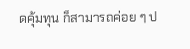ดคุ้มทุน ก็สามารถค่อย ๆ ป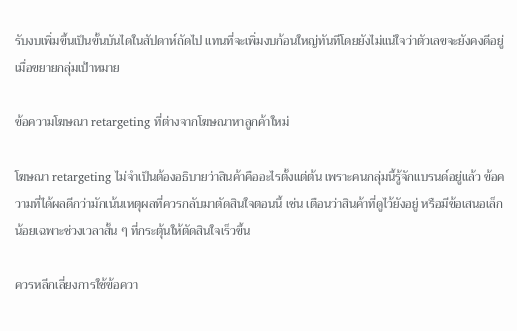รับงบเพิ่มขึ้นเป็นขั้นบันไดในสัปดาห์ถัดไป แทนที่จะเพิ่มงบก้อนใหญ่ทันทีโดยยังไม่แน่ใจว่าตัวเลขจะยังคงดีอยู่เมื่อขยายกลุ่มเป้าหมาย

ข้อความโฆษณา retargeting ที่ต่างจากโฆษณาหาลูกค้าใหม่

โฆษณา retargeting ไม่จำเป็นต้องอธิบายว่าสินค้าคืออะไรตั้งแต่ต้น เพราะคนกลุ่มนี้รู้จักแบรนด์อยู่แล้ว ข้อความที่ได้ผลดีกว่ามักเน้นเหตุผลที่ควรกลับมาตัดสินใจตอนนี้ เช่น เตือนว่าสินค้าที่ดูไว้ยังอยู่ หรือมีข้อเสนอเล็กน้อยเฉพาะช่วงเวลาสั้น ๆ ที่กระตุ้นให้ตัดสินใจเร็วขึ้น

ควรหลีกเลี่ยงการใช้ข้อควา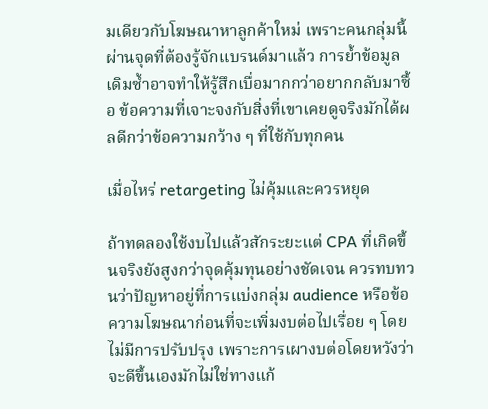มเดียวกับโฆษณาหาลูกค้าใหม่ เพราะคนกลุ่มนี้ผ่านจุดที่ต้องรู้จักแบรนด์มาแล้ว การย้ำข้อมูลเดิมซ้ำอาจทำให้รู้สึกเบื่อมากกว่าอยากกลับมาซื้อ ข้อความที่เจาะจงกับสิ่งที่เขาเคยดูจริงมักได้ผลดีกว่าข้อความกว้าง ๆ ที่ใช้กับทุกคน

เมื่อไหร่ retargeting ไม่คุ้มและควรหยุด

ถ้าทดลองใช้งบไปแล้วสักระยะแต่ CPA ที่เกิดขึ้นจริงยังสูงกว่าจุดคุ้มทุนอย่างชัดเจน ควรทบทวนว่าปัญหาอยู่ที่การแบ่งกลุ่ม audience หรือข้อความโฆษณาก่อนที่จะเพิ่มงบต่อไปเรื่อย ๆ โดยไม่มีการปรับปรุง เพราะการเผางบต่อโดยหวังว่าจะดีขึ้นเองมักไม่ใช่ทางแก้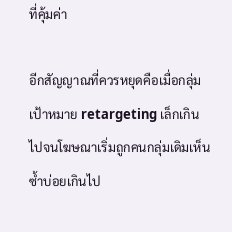ที่คุ้มค่า

อีกสัญญาณที่ควรหยุดคือเมื่อกลุ่มเป้าหมาย retargeting เล็กเกินไปจนโฆษณาเริ่มถูกคนกลุ่มเดิมเห็นซ้ำบ่อยเกินไป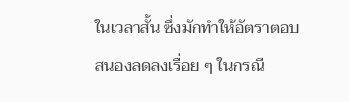ในเวลาสั้น ซึ่งมักทำให้อัตราตอบสนองลดลงเรื่อย ๆ ในกรณี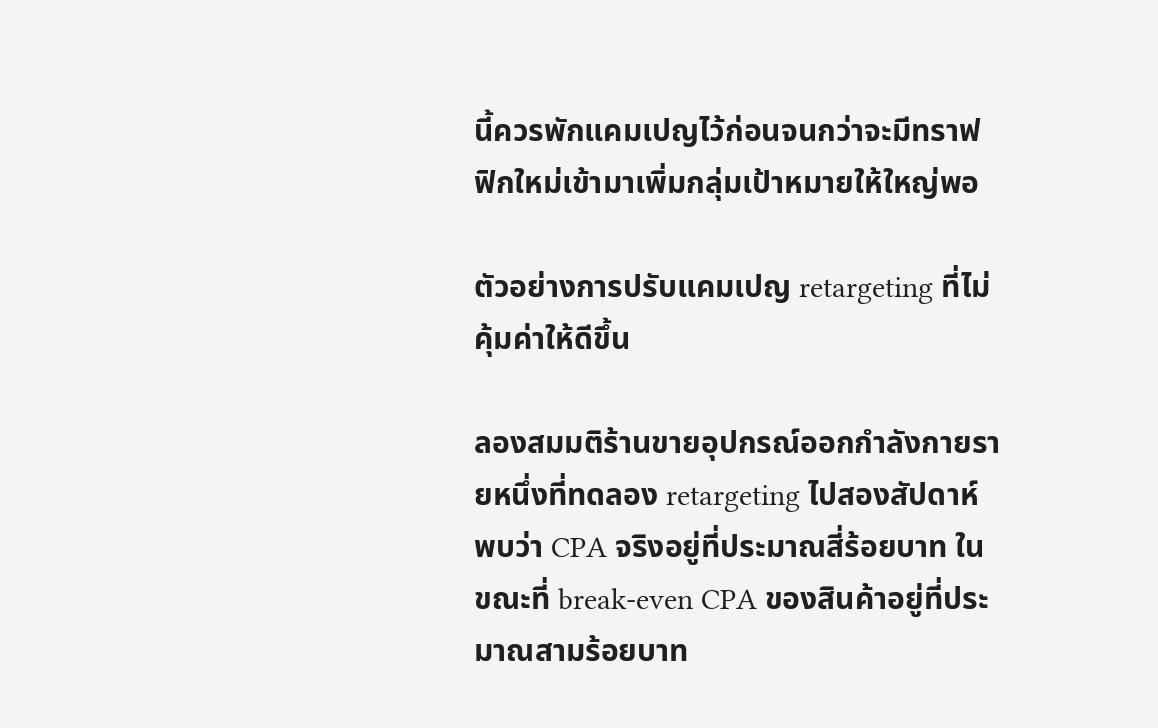นี้ควรพักแคมเปญไว้ก่อนจนกว่าจะมีทราฟฟิกใหม่เข้ามาเพิ่มกลุ่มเป้าหมายให้ใหญ่พอ

ตัวอย่างการปรับแคมเปญ retargeting ที่ไม่คุ้มค่าให้ดีขึ้น

ลองสมมติร้านขายอุปกรณ์ออกกำลังกายรายหนึ่งที่ทดลอง retargeting ไปสองสัปดาห์ พบว่า CPA จริงอยู่ที่ประมาณสี่ร้อยบาท ในขณะที่ break-even CPA ของสินค้าอยู่ที่ประมาณสามร้อยบาท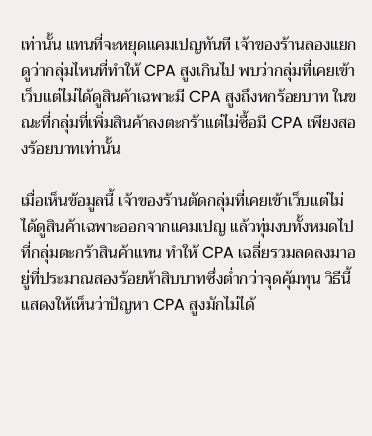เท่านั้น แทนที่จะหยุดแคมเปญทันที เจ้าของร้านลองแยกดูว่ากลุ่มไหนที่ทำให้ CPA สูงเกินไป พบว่ากลุ่มที่เคยเข้าเว็บแต่ไม่ได้ดูสินค้าเฉพาะมี CPA สูงถึงหกร้อยบาท ในขณะที่กลุ่มที่เพิ่มสินค้าลงตะกร้าแต่ไม่ซื้อมี CPA เพียงสองร้อยบาทเท่านั้น

เมื่อเห็นข้อมูลนี้ เจ้าของร้านตัดกลุ่มที่เคยเข้าเว็บแต่ไม่ได้ดูสินค้าเฉพาะออกจากแคมเปญ แล้วทุ่มงบทั้งหมดไปที่กลุ่มตะกร้าสินค้าแทน ทำให้ CPA เฉลี่ยรวมลดลงมาอยู่ที่ประมาณสองร้อยห้าสิบบาทซึ่งต่ำกว่าจุดคุ้มทุน วิธีนี้แสดงให้เห็นว่าปัญหา CPA สูงมักไม่ได้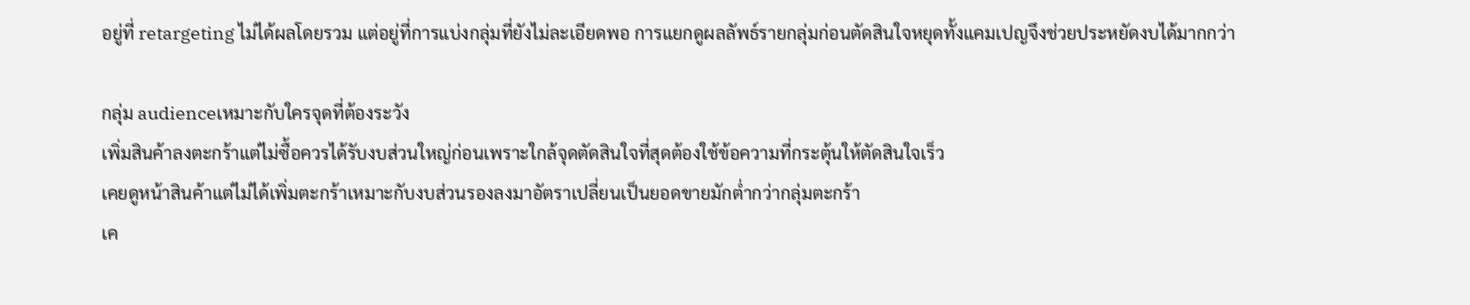อยู่ที่ retargeting ไม่ได้ผลโดยรวม แต่อยู่ที่การแบ่งกลุ่มที่ยังไม่ละเอียดพอ การแยกดูผลลัพธ์รายกลุ่มก่อนตัดสินใจหยุดทั้งแคมเปญจึงช่วยประหยัดงบได้มากกว่า

กลุ่ม audienceเหมาะกับใครจุดที่ต้องระวัง
เพิ่มสินค้าลงตะกร้าแต่ไม่ซื้อควรได้รับงบส่วนใหญ่ก่อนเพราะใกล้จุดตัดสินใจที่สุดต้องใช้ข้อความที่กระตุ้นให้ตัดสินใจเร็ว
เคยดูหน้าสินค้าแต่ไม่ได้เพิ่มตะกร้าเหมาะกับงบส่วนรองลงมาอัตราเปลี่ยนเป็นยอดขายมักต่ำกว่ากลุ่มตะกร้า
เค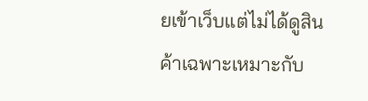ยเข้าเว็บแต่ไม่ได้ดูสินค้าเฉพาะเหมาะกับ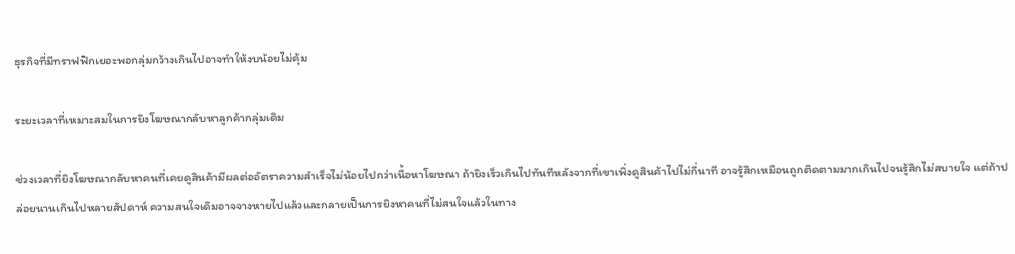ธุรกิจที่มีทราฟฟิกเยอะพอกลุ่มกว้างเกินไปอาจทำให้งบน้อยไม่คุ้ม

ระยะเวลาที่เหมาะสมในการยิงโฆษณากลับหาลูกค้ากลุ่มเดิม

ช่วงเวลาที่ยิงโฆษณากลับหาคนที่เคยดูสินค้ามีผลต่ออัตราความสำเร็จไม่น้อยไปกว่าเนื้อหาโฆษณา ถ้ายิงเร็วเกินไปทันทีหลังจากที่เขาเพิ่งดูสินค้าไปไม่กี่นาที อาจรู้สึกเหมือนถูกติดตามมากเกินไปจนรู้สึกไม่สบายใจ แต่ถ้าปล่อยนานเกินไปหลายสัปดาห์ ความสนใจเดิมอาจจางหายไปแล้วและกลายเป็นการยิงหาคนที่ไม่สนใจแล้วในทาง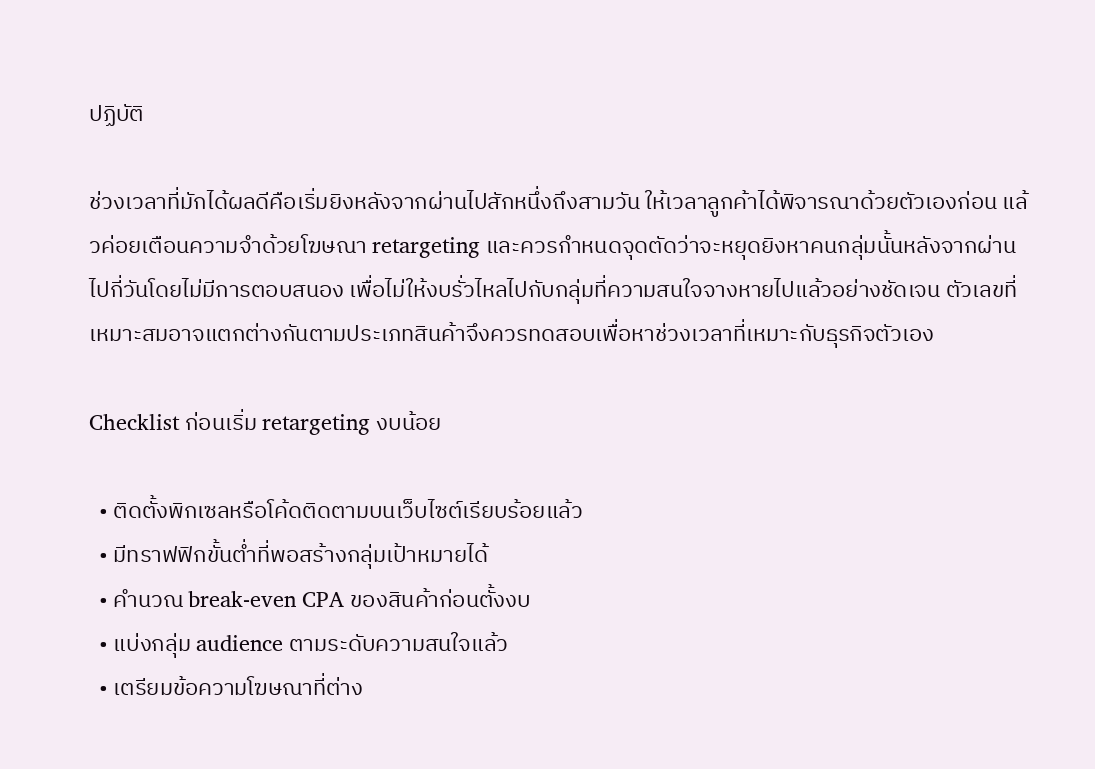ปฏิบัติ

ช่วงเวลาที่มักได้ผลดีคือเริ่มยิงหลังจากผ่านไปสักหนึ่งถึงสามวัน ให้เวลาลูกค้าได้พิจารณาด้วยตัวเองก่อน แล้วค่อยเตือนความจำด้วยโฆษณา retargeting และควรกำหนดจุดตัดว่าจะหยุดยิงหาคนกลุ่มนั้นหลังจากผ่านไปกี่วันโดยไม่มีการตอบสนอง เพื่อไม่ให้งบรั่วไหลไปกับกลุ่มที่ความสนใจจางหายไปแล้วอย่างชัดเจน ตัวเลขที่เหมาะสมอาจแตกต่างกันตามประเภทสินค้าจึงควรทดสอบเพื่อหาช่วงเวลาที่เหมาะกับธุรกิจตัวเอง

Checklist ก่อนเริ่ม retargeting งบน้อย

  • ติดตั้งพิกเซลหรือโค้ดติดตามบนเว็บไซต์เรียบร้อยแล้ว
  • มีทราฟฟิกขั้นต่ำที่พอสร้างกลุ่มเป้าหมายได้
  • คำนวณ break-even CPA ของสินค้าก่อนตั้งงบ
  • แบ่งกลุ่ม audience ตามระดับความสนใจแล้ว
  • เตรียมข้อความโฆษณาที่ต่าง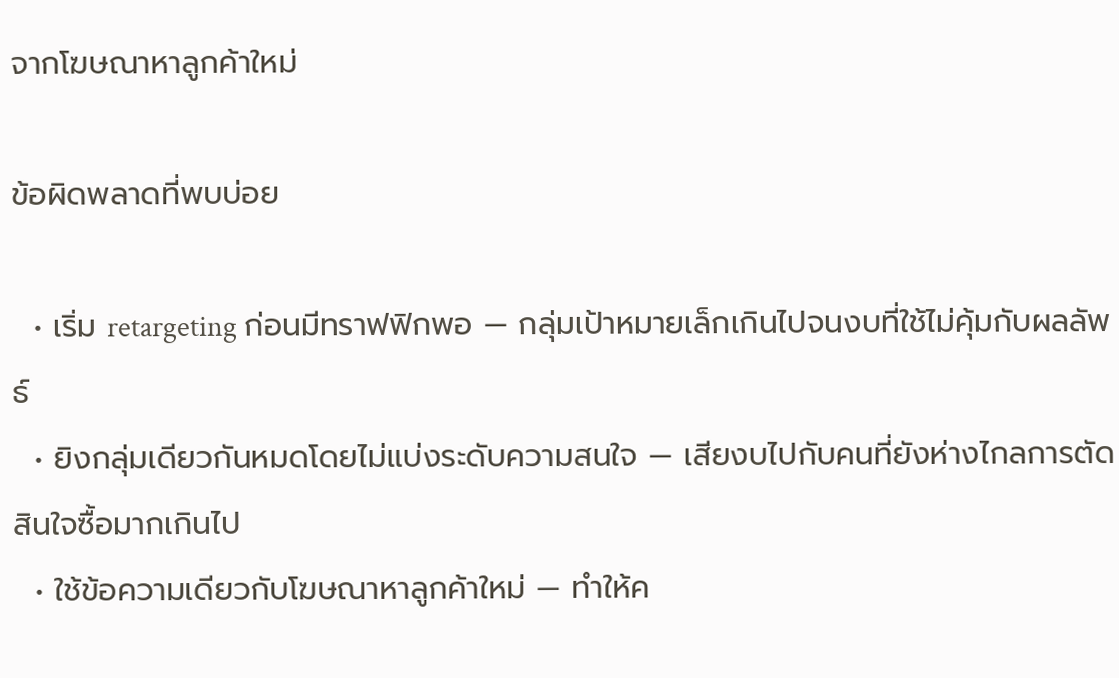จากโฆษณาหาลูกค้าใหม่

ข้อผิดพลาดที่พบบ่อย

  • เริ่ม retargeting ก่อนมีทราฟฟิกพอ — กลุ่มเป้าหมายเล็กเกินไปจนงบที่ใช้ไม่คุ้มกับผลลัพธ์
  • ยิงกลุ่มเดียวกันหมดโดยไม่แบ่งระดับความสนใจ — เสียงบไปกับคนที่ยังห่างไกลการตัดสินใจซื้อมากเกินไป
  • ใช้ข้อความเดียวกับโฆษณาหาลูกค้าใหม่ — ทำให้ค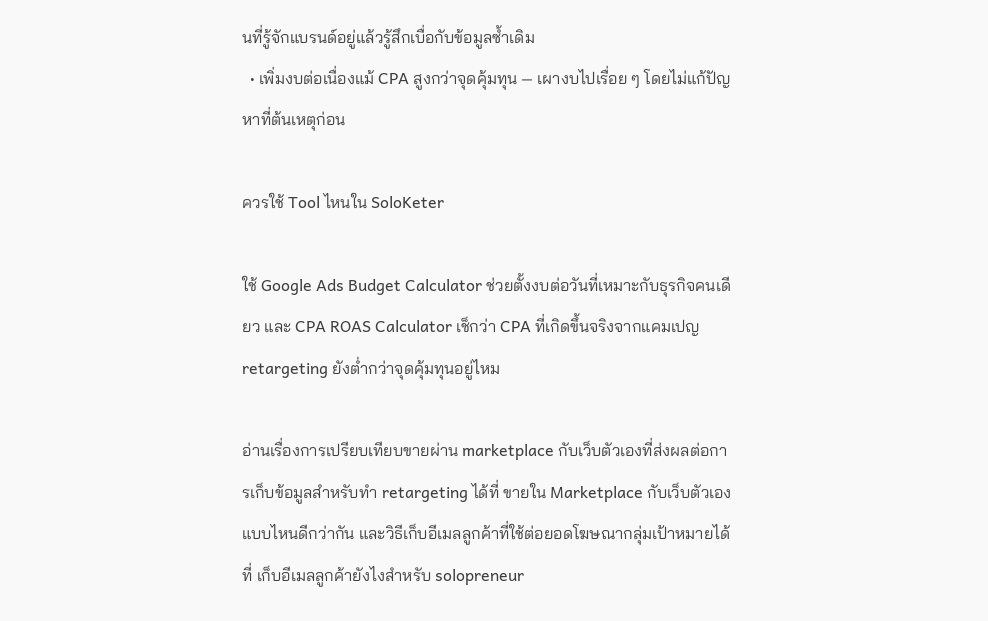นที่รู้จักแบรนด์อยู่แล้วรู้สึกเบื่อกับข้อมูลซ้ำเดิม
  • เพิ่มงบต่อเนื่องแม้ CPA สูงกว่าจุดคุ้มทุน — เผางบไปเรื่อย ๆ โดยไม่แก้ปัญหาที่ต้นเหตุก่อน

ควรใช้ Tool ไหนใน SoloKeter

ใช้ Google Ads Budget Calculator ช่วยตั้งงบต่อวันที่เหมาะกับธุรกิจคนเดียว และ CPA ROAS Calculator เช็กว่า CPA ที่เกิดขึ้นจริงจากแคมเปญ retargeting ยังต่ำกว่าจุดคุ้มทุนอยู่ไหม

อ่านเรื่องการเปรียบเทียบขายผ่าน marketplace กับเว็บตัวเองที่ส่งผลต่อการเก็บข้อมูลสำหรับทำ retargeting ได้ที่ ขายใน Marketplace กับเว็บตัวเอง แบบไหนดีกว่ากัน และวิธีเก็บอีเมลลูกค้าที่ใช้ต่อยอดโฆษณากลุ่มเป้าหมายได้ที่ เก็บอีเมลลูกค้ายังไงสำหรับ solopreneur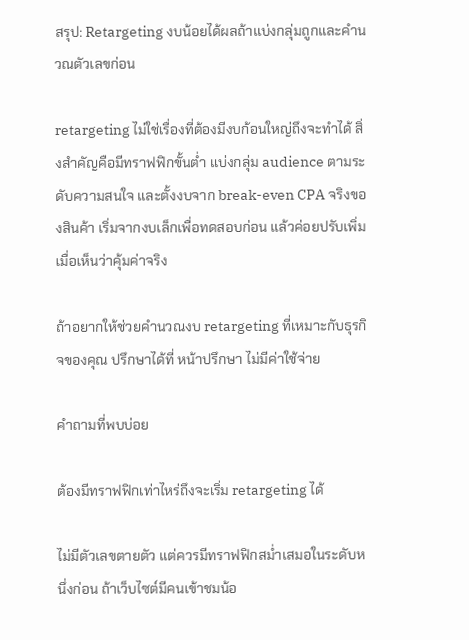สรุป: Retargeting งบน้อยได้ผลถ้าแบ่งกลุ่มถูกและคำนวณตัวเลขก่อน

retargeting ไม่ใช่เรื่องที่ต้องมีงบก้อนใหญ่ถึงจะทำได้ สิ่งสำคัญคือมีทราฟฟิกขั้นต่ำ แบ่งกลุ่ม audience ตามระดับความสนใจ และตั้งงบจาก break-even CPA จริงของสินค้า เริ่มจากงบเล็กเพื่อทดสอบก่อน แล้วค่อยปรับเพิ่มเมื่อเห็นว่าคุ้มค่าจริง

ถ้าอยากให้ช่วยคำนวณงบ retargeting ที่เหมาะกับธุรกิจของคุณ ปรึกษาได้ที่ หน้าปรึกษา ไม่มีค่าใช้จ่าย

คำถามที่พบบ่อย

ต้องมีทราฟฟิกเท่าไหร่ถึงจะเริ่ม retargeting ได้

ไม่มีตัวเลขตายตัว แต่ควรมีทราฟฟิกสม่ำเสมอในระดับหนึ่งก่อน ถ้าเว็บไซต์มีคนเข้าชมน้อ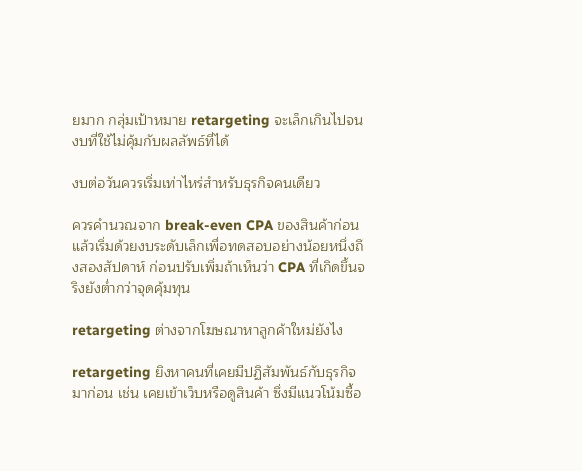ยมาก กลุ่มเป้าหมาย retargeting จะเล็กเกินไปจนงบที่ใช้ไม่คุ้มกับผลลัพธ์ที่ได้

งบต่อวันควรเริ่มเท่าไหร่สำหรับธุรกิจคนเดียว

ควรคำนวณจาก break-even CPA ของสินค้าก่อน แล้วเริ่มด้วยงบระดับเล็กเพื่อทดสอบอย่างน้อยหนึ่งถึงสองสัปดาห์ ก่อนปรับเพิ่มถ้าเห็นว่า CPA ที่เกิดขึ้นจริงยังต่ำกว่าจุดคุ้มทุน

retargeting ต่างจากโฆษณาหาลูกค้าใหม่ยังไง

retargeting ยิงหาคนที่เคยมีปฏิสัมพันธ์กับธุรกิจมาก่อน เช่น เคยเข้าเว็บหรือดูสินค้า ซึ่งมีแนวโน้มซื้อ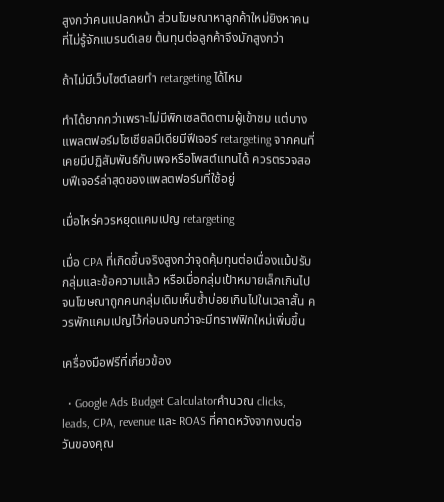สูงกว่าคนแปลกหน้า ส่วนโฆษณาหาลูกค้าใหม่ยิงหาคนที่ไม่รู้จักแบรนด์เลย ต้นทุนต่อลูกค้าจึงมักสูงกว่า

ถ้าไม่มีเว็บไซต์เลยทำ retargeting ได้ไหม

ทำได้ยากกว่าเพราะไม่มีพิกเซลติดตามผู้เข้าชม แต่บางแพลตฟอร์มโซเชียลมีเดียมีฟีเจอร์ retargeting จากคนที่เคยมีปฏิสัมพันธ์กับเพจหรือโพสต์แทนได้ ควรตรวจสอบฟีเจอร์ล่าสุดของแพลตฟอร์มที่ใช้อยู่

เมื่อไหร่ควรหยุดแคมเปญ retargeting

เมื่อ CPA ที่เกิดขึ้นจริงสูงกว่าจุดคุ้มทุนต่อเนื่องแม้ปรับกลุ่มและข้อความแล้ว หรือเมื่อกลุ่มเป้าหมายเล็กเกินไปจนโฆษณาถูกคนกลุ่มเดิมเห็นซ้ำบ่อยเกินไปในเวลาสั้น ควรพักแคมเปญไว้ก่อนจนกว่าจะมีทราฟฟิกใหม่เพิ่มขึ้น

เครื่องมือฟรีที่เกี่ยวข้อง

  • Google Ads Budget Calculatorคำนวณ clicks, leads, CPA, revenue และ ROAS ที่คาดหวังจากงบต่อวันของคุณ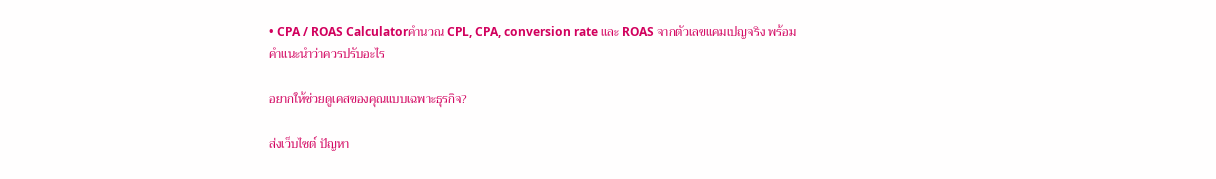• CPA / ROAS Calculatorคำนวณ CPL, CPA, conversion rate และ ROAS จากตัวเลขแคมเปญจริง พร้อมคำแนะนำว่าควรปรับอะไร

อยากให้ช่วยดูเคสของคุณแบบเฉพาะธุรกิจ?

ส่งเว็บไซต์ ปัญหา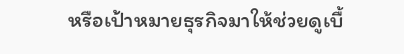หรือเป้าหมายธุรกิจมาให้ช่วยดูเบื้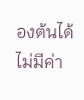องต้นได้ ไม่มีค่า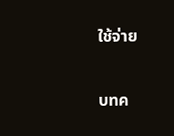ใช้จ่าย

บทค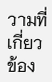วามที่เกี่ยวข้อง